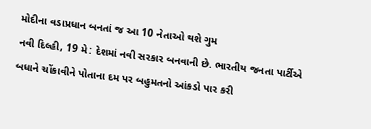મોદીના વડાપ્રધાન બનતાં જ આ 10 નેતાઓ થશે ગુમ
નવી દિલ્હી, 19 મે: દેશમાં નવી સરકાર બનવાની છે. ભારતીય જનતા પાર્ટીએ બધાને ચોંકાવીને પોતાના દમ પર બહુમતનો આંકડો પાર કરી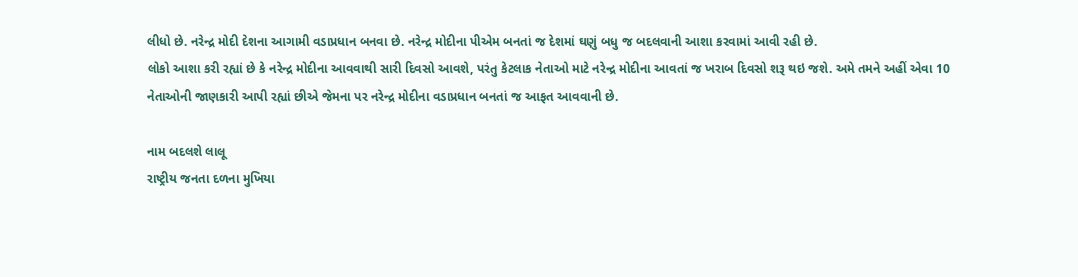લીધો છે. નરેન્દ્ર મોદી દેશના આગામી વડાપ્રધાન બનવા છે. નરેન્દ્ર મોદીના પીએમ બનતાં જ દેશમાં ઘણું બધુ જ બદલવાની આશા કરવામાં આવી રહી છે.
લોકો આશા કરી રહ્યાં છે કે નરેન્દ્ર મોદીના આવવાથી સારી દિવસો આવશે, પરંતુ કેટલાક નેતાઓ માટે નરેન્દ્ર મોદીના આવતાં જ ખરાબ દિવસો શરૂ થઇ જશે. અમે તમને અહીં એવા 10 નેતાઓની જાણકારી આપી રહ્યાં છીએ જેમના પર નરેન્દ્ર મોદીના વડાપ્રધાન બનતાં જ આફત આવવાની છે.

નામ બદલશે લાલૂ
રાષ્ટ્રીય જનતા દળના મુખિયા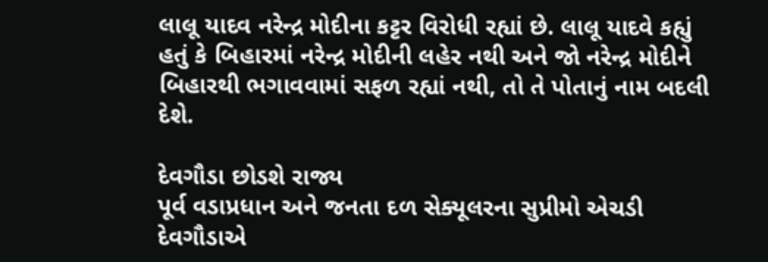લાલૂ યાદવ નરેન્દ્ર મોદીના કટ્ટર વિરોધી રહ્યાં છે. લાલૂ યાદવે કહ્યું હતું કે બિહારમાં નરેન્દ્ર મોદીની લહેર નથી અને જો નરેન્દ્ર મોદીને બિહારથી ભગાવવામાં સફળ રહ્યાં નથી, તો તે પોતાનું નામ બદલી દેશે.

દેવગૌડા છોડશે રાજ્ય
પૂર્વ વડાપ્રધાન અને જનતા દળ સેક્યૂલરના સુપ્રીમો એચડી દેવગૌડાએ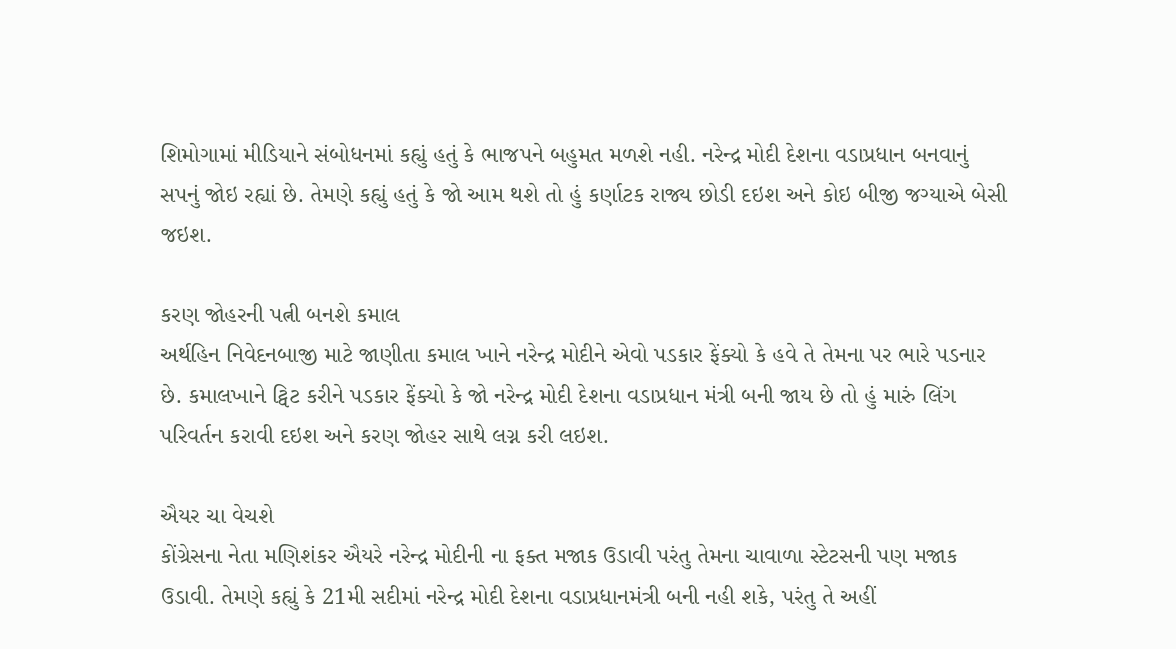શિમોગામાં મીડિયાને સંબોધનમાં કહ્યું હતું કે ભાજપને બહુમત મળશે નહી. નરેન્દ્ર મોદી દેશના વડાપ્રધાન બનવાનું સપનું જોઇ રહ્યાં છે. તેમણે કહ્યું હતું કે જો આમ થશે તો હું કર્ણાટક રાજ્ય છોડી દઇશ અને કોઇ બીજી જગ્યાએ બેસી જઇશ.

કરણ જોહરની પત્ની બનશે કમાલ
અર્થહિન નિવેદનબાજી માટે જાણીતા કમાલ ખાને નરેન્દ્ર મોદીને એવો પડકાર ફેંક્યો કે હવે તે તેમના પર ભારે પડનાર છે. કમાલખાને ટ્વિટ કરીને પડકાર ફેંક્યો કે જો નરેન્દ્ર મોદી દેશના વડાપ્રધાન મંત્રી બની જાય છે તો હું મારું લિંગ પરિવર્તન કરાવી દઇશ અને કરણ જોહર સાથે લગ્ન કરી લઇશ.

ઐયર ચા વેચશે
કોંગ્રેસના નેતા મણિશંકર ઐયરે નરેન્દ્ર મોદીની ના ફક્ત મજાક ઉડાવી પરંતુ તેમના ચાવાળા સ્ટેટસની પણ મજાક ઉડાવી. તેમણે કહ્યું કે 21મી સદીમાં નરેન્દ્ર મોદી દેશના વડાપ્રધાનમંત્રી બની નહી શકે, પરંતુ તે અહીં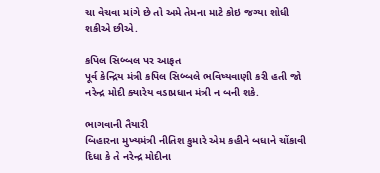ચા વેચવા માંગે છે તો અમે તેમના માટે કોઇ જગ્યા શોધી શકીએ છીએ.

કપિલ સિબ્બલ પર આફત
પૂર્વ કેન્દ્રિય મંત્રી કપિલ સિબ્બલે ભવિષ્યવાણી કરી હતી જો નરેન્દ્ર મોદી ક્યારેય વડાપ્રધાન મંત્રી ન બની શકે.

ભાગવાની તૈયારી
બિહારના મુખ્યમંત્રી નીતિશ કુમારે એમ કહીને બધાને ચોંકાવી દિધા કે તે નરેન્દ્ર મોદીના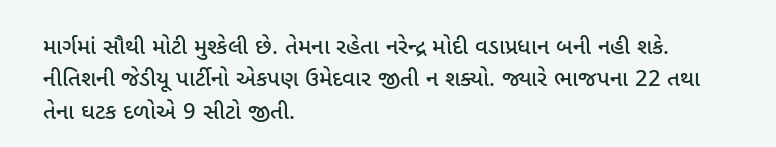માર્ગમાં સૌથી મોટી મુશ્કેલી છે. તેમના રહેતા નરેન્દ્ર મોદી વડાપ્રધાન બની નહી શકે. નીતિશની જેડીયૂ પાર્ટીનો એકપણ ઉમેદવાર જીતી ન શક્યો. જ્યારે ભાજપના 22 તથા તેના ઘટક દળોએ 9 સીટો જીતી.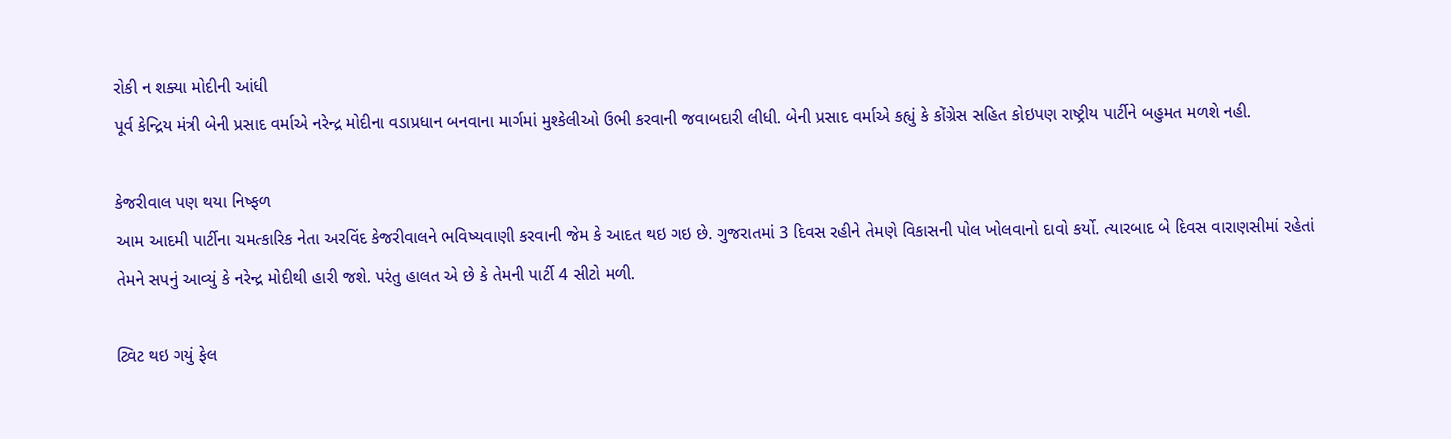રોકી ન શક્યા મોદીની આંધી
પૂર્વ કેન્દ્રિય મંત્રી બેની પ્રસાદ વર્માએ નરેન્દ્ર મોદીના વડાપ્રધાન બનવાના માર્ગમાં મુશ્કેલીઓ ઉભી કરવાની જવાબદારી લીધી. બેની પ્રસાદ વર્માએ કહ્યું કે કોંગ્રેસ સહિત કોઇપણ રાષ્ટ્રીય પાર્ટીને બહુમત મળશે નહી.

કેજરીવાલ પણ થયા નિષ્ફળ
આમ આદમી પાર્ટીના ચમત્કારિક નેતા અરવિંદ કેજરીવાલને ભવિષ્યવાણી કરવાની જેમ કે આદત થઇ ગઇ છે. ગુજરાતમાં 3 દિવસ રહીને તેમણે વિકાસની પોલ ખોલવાનો દાવો કર્યો. ત્યારબાદ બે દિવસ વારાણસીમાં રહેતાં તેમને સપનું આવ્યું કે નરેન્દ્ર મોદીથી હારી જશે. પરંતુ હાલત એ છે કે તેમની પાર્ટી 4 સીટો મળી.

ટ્વિટ થઇ ગયું ફેલ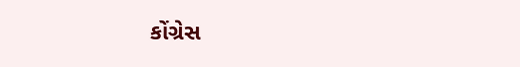કોંગ્રેસ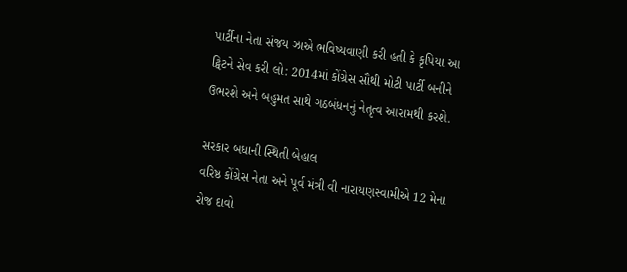પાર્ટીના નેતા સંજય ઝાએ ભવિષ્યવાણી કરી હતી કે કૃપિયા આ ટ્વિટને સેવ કરી લો: 2014માં કોંગ્રેસ સૌથી મોટી પાર્ટી બનીને ઉભરશે અને બહુમત સાથે ગઠબંધનનું નેતૃત્વ આરામથી કરશે.

સરકાર બધાની સ્થિતી બેહાલ
વરિષ્ઠ કોંગ્રેસ નેતા અને પૂર્વ મંત્રી વી નારાયણસ્વામીએ 12 મેના રોજ દાવો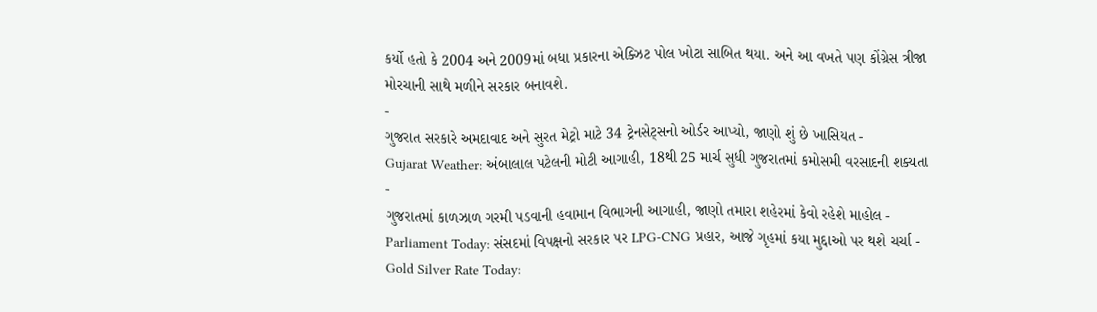કર્યો હતો કે 2004 અને 2009માં બધા પ્રકારના એક્ઝિટ પોલ ખોટા સાબિત થયા. અને આ વખતે પણ કોંગ્રેસ ત્રીજા મોરચાની સાથે મળીને સરકાર બનાવશે.
-
ગુજરાત સરકારે અમદાવાદ અને સુરત મેટ્રો માટે 34 ટ્રેનસેટ્સનો ઓર્ડર આપ્યો, જાણો શું છે ખાસિયત -
Gujarat Weather: અંબાલાલ પટેલની મોટી આગાહી, 18થી 25 માર્ચ સુધી ગુજરાતમાં કમોસમી વરસાદની શક્યતા -
ગુજરાતમાં કાળઝાળ ગરમી પડવાની હવામાન વિભાગની આગાહી, જાણો તમારા શહેરમાં કેવો રહેશે માહોલ -
Parliament Today: સંસદમાં વિપક્ષનો સરકાર પર LPG-CNG પ્રહાર, આજે ગૃહમાં કયા મુદ્દાઓ પર થશે ચર્ચા -
Gold Silver Rate Today: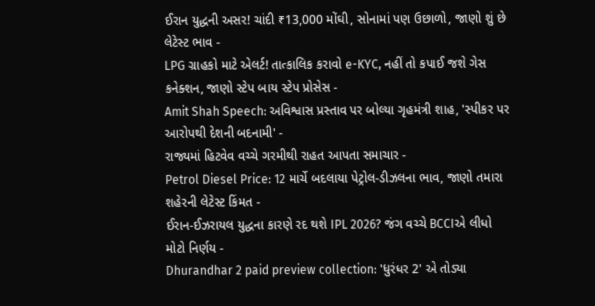ઈરાન યુદ્ધની અસર! ચાંદી ₹13,000 મોંઘી, સોનામાં પણ ઉછાળો, જાણો શું છે લેટેસ્ટ ભાવ -
LPG ગ્રાહકો માટે એલર્ટ! તાત્કાલિક કરાવો e-KYC, નહીં તો કપાઈ જશે ગેસ કનેક્શન, જાણો સ્ટેપ બાય સ્ટેપ પ્રોસેસ -
Amit Shah Speech: અવિશ્વાસ પ્રસ્તાવ પર બોલ્યા ગૃહમંત્રી શાહ, 'સ્પીકર પર આરોપથી દેશની બદનામી' -
રાજ્યમાં હિટવેવ વચ્ચે ગરમીથી રાહત આપતા સમાચાર -
Petrol Diesel Price: 12 માર્ચે બદલાયા પેટ્રોલ-ડીઝલના ભાવ, જાણો તમારા શહેરની લેટેસ્ટ કિંમત -
ઈરાન-ઈઝરાયલ યુદ્ધના કારણે રદ થશે IPL 2026? જંગ વચ્ચે BCCIએ લીધો મોટો નિર્ણય -
Dhurandhar 2 paid preview collection: 'ધુરંધર 2' એ તોડ્યા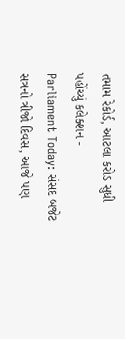તમામ રેકોર્ડ, આટલા કરોડ સુધી પહોંચ્યું કલેક્શન -
Parliament Today: સંસદ બજેટ સત્રનો ત્રીજો દિવસ, આજે પણ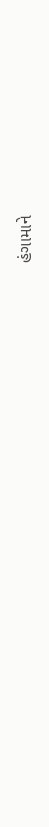હંગામાને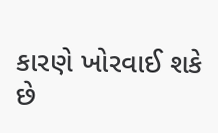કારણે ખોરવાઈ શકે છે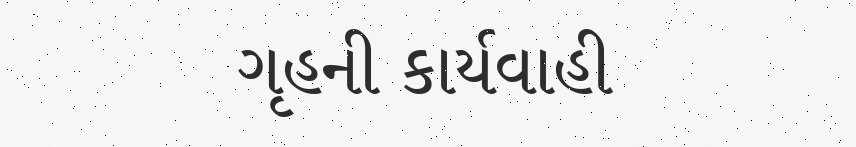ગૃહની કાર્યવાહી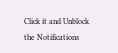Click it and Unblock the Notifications